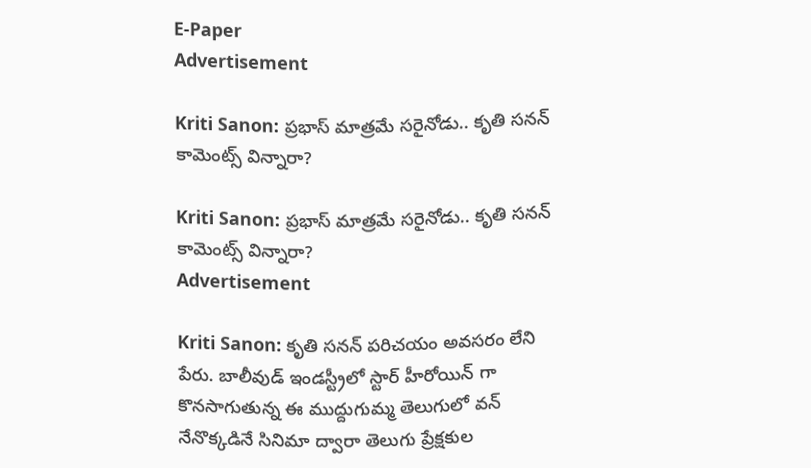E-Paper
Advertisement

Kriti Sanon: ప్రభాస్ మాత్రమే సరైనోడు.. కృతి సనన్ కామెంట్స్ విన్నారా?

Kriti Sanon: ప్రభాస్ మాత్రమే సరైనోడు.. కృతి సనన్ కామెంట్స్ విన్నారా?
Advertisement

Kriti Sanon: కృతి సనన్ పరిచయం అవసరం లేని పేరు. బాలీవుడ్ ఇండస్ట్రీలో స్టార్ హీరోయిన్ గా కొనసాగుతున్న ఈ ముద్దుగుమ్మ తెలుగులో వన్ నేనొక్కడినే సినిమా ద్వారా తెలుగు ప్రేక్షకుల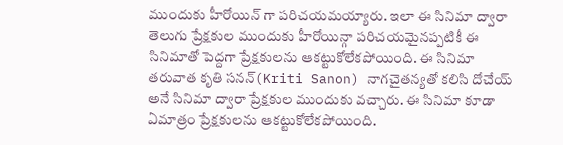ముందుకు హీరోయిన్ గా పరిచయమయ్యారు. ఇలా ఈ సినిమా ద్వారా తెలుగు ప్రేక్షకుల ముందుకు హీరోయిన్గా పరిచయమైనప్పటికీ ఈ సినిమాతో పెద్దగా ప్రేక్షకులను ఆకట్టుకోలేకపోయింది. ఈ సినిమా తరువాత కృతి సనన్(Kriti Sanon) నాగచైతన్యతో కలిసి దోచేయ్ అనే సినిమా ద్వారా ప్రేక్షకుల ముందుకు వచ్చారు. ఈ సినిమా కూడా ఏమాత్రం ప్రేక్షకులను ఆకట్టుకోలేకపోయింది.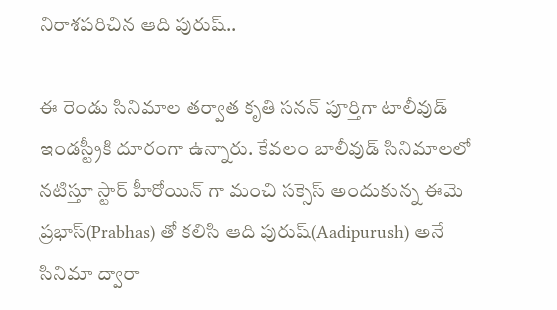నిరాశపరిచిన ఆది పురుష్..

ఈ రెండు సినిమాల తర్వాత కృతి సనన్ పూర్తిగా టాలీవుడ్ ఇండస్ట్రీకి దూరంగా ఉన్నారు. కేవలం బాలీవుడ్ సినిమాలలో నటిస్తూ స్టార్ హీరోయిన్ గా మంచి సక్సెస్ అందుకున్న ఈమె ప్రభాస్(Prabhas) తో కలిసి ఆది పురుష్(Aadipurush) అనే సినిమా ద్వారా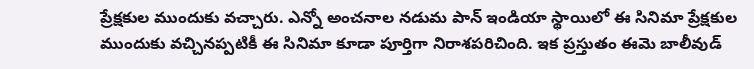ప్రేక్షకుల ముందుకు వచ్చారు. ఎన్నో అంచనాల నడుమ పాన్ ఇండియా స్థాయిలో ఈ సినిమా ప్రేక్షకుల ముందుకు వచ్చినప్పటికీ ఈ సినిమా కూడా పూర్తిగా నిరాశపరిచింది. ఇక ప్రస్తుతం ఈమె బాలీవుడ్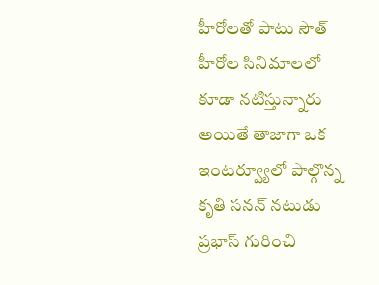హీరోలతో పాటు సౌత్ హీరోల సినిమాలలో కూడా నటిస్తున్నారు అయితే తాజాగా ఒక ఇంటర్వ్యూలో పాల్గొన్న కృతి సనన్ నటుడు ప్రభాస్ గురించి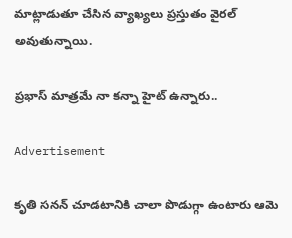మాట్లాడుతూ చేసిన వ్యాఖ్యలు ప్రస్తుతం వైరల్ అవుతున్నాయి.

ప్రభాస్ మాత్రమే నా కన్నా హైట్ ఉన్నారు..

Advertisement

కృతి సనన్ చూడటానికి చాలా పొడుగ్గా ఉంటారు ఆమె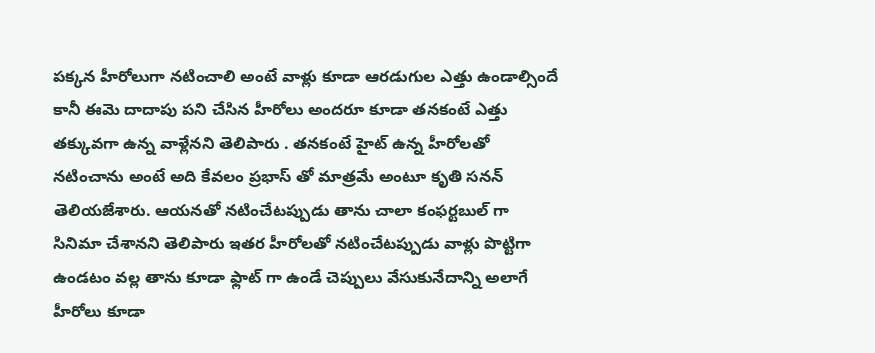పక్కన హీరోలుగా నటించాలి అంటే వాళ్లు కూడా ఆరడుగుల ఎత్తు ఉండాల్సిందే కానీ ఈమె దాదాపు పని చేసిన హీరోలు అందరూ కూడా తనకంటే ఎత్తు తక్కువగా ఉన్న వాళ్లేనని తెలిపారు . తనకంటే హైట్ ఉన్న హీరోలతో నటించాను అంటే అది కేవలం ప్రభాస్ తో మాత్రమే అంటూ కృతి సనన్ తెలియజేశారు. ఆయనతో నటించేటప్పుడు తాను చాలా కంఫర్టబుల్ గా సినిమా చేశానని తెలిపారు ఇతర హీరోలతో నటించేటప్పుడు వాళ్లు పొట్టిగా ఉండటం వల్ల తాను కూడా ఫ్లాట్ గా ఉండే చెప్పులు వేసుకునేదాన్ని అలాగే హీరోలు కూడా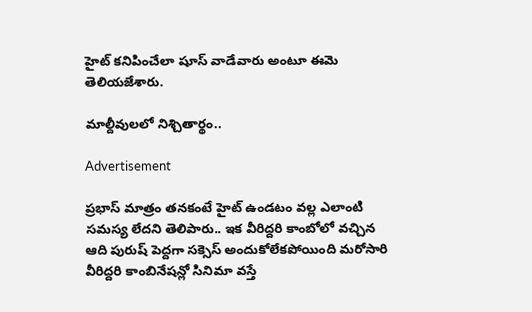హైట్ కనిపించేలా షూస్ వాడేవారు అంటూ ఈమె తెలియజేశారు.

మాల్దీవులలో నిశ్చితార్థం..

Advertisement

ప్రభాస్ మాత్రం తనకంటే హైట్ ఉండటం వల్ల ఎలాంటి సమస్య లేదని తెలిపారు.. ఇక వీరిద్దరి కాంబోలో వచ్చిన ఆది పురుష్ పెద్దగా సక్సెస్ అందుకోలేకపోయింది మరోసారి వీరిద్దరి కాంబినేషన్లో సినిమా వస్తే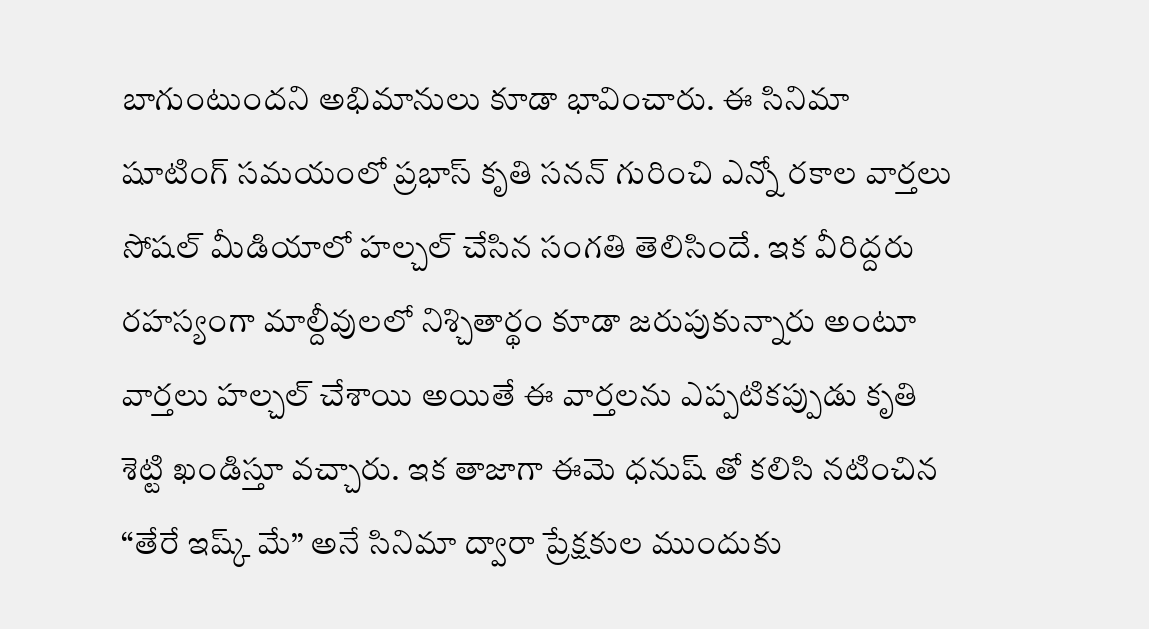బాగుంటుందని అభిమానులు కూడా భావించారు. ఈ సినిమా షూటింగ్ సమయంలో ప్రభాస్ కృతి సనన్ గురించి ఎన్నో రకాల వార్తలు సోషల్ మీడియాలో హల్చల్ చేసిన సంగతి తెలిసిందే. ఇక వీరిద్దరు రహస్యంగా మాల్దీవులలో నిశ్చితార్థం కూడా జరుపుకున్నారు అంటూ వార్తలు హల్చల్ చేశాయి అయితే ఈ వార్తలను ఎప్పటికప్పుడు కృతి శెట్టి ఖండిస్తూ వచ్చారు. ఇక తాజాగా ఈమె ధనుష్ తో కలిసి నటించిన “తేరే ఇష్క్ మే” అనే సినిమా ద్వారా ప్రేక్షకుల ముందుకు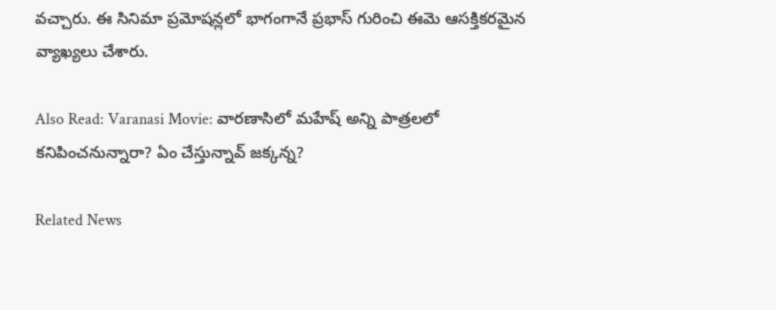వచ్చారు. ఈ సినిమా ప్రమోషన్లలో భాగంగానే ప్రభాస్ గురించి ఈమె ఆసక్తికరమైన వ్యాఖ్యలు చేశారు.

Also Read: Varanasi Movie: వారణాసిలో మహేష్ అన్ని పాత్రలలో కనిపించనున్నారా? ఏం చేస్తున్నావ్ జక్కన్న?

Related News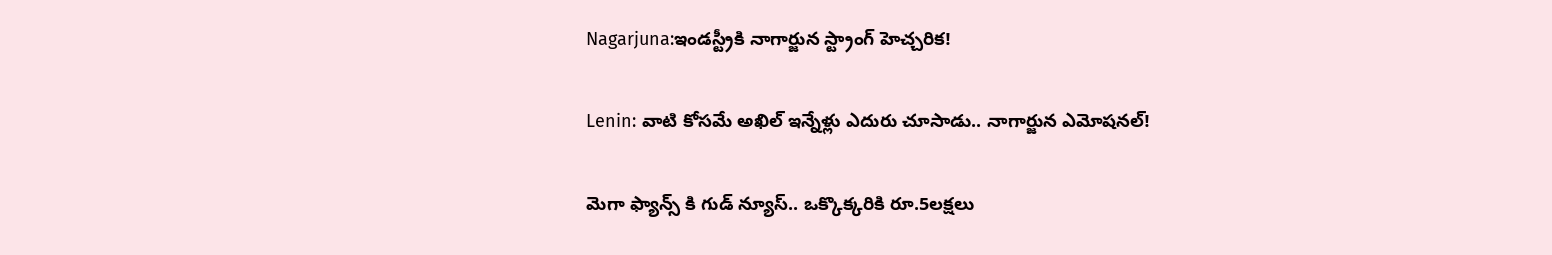Nagarjuna:ఇండస్ట్రీకి నాగార్జున స్ట్రాంగ్ హెచ్చరిక!

Lenin: వాటి కోసమే అఖిల్ ఇన్నేళ్లు ఎదురు చూసాడు.. నాగార్జున ఎమోషనల్!

మెగా ఫ్యాన్స్ కి గుడ్ న్యూస్.. ఒక్కొక్కరికి రూ.5లక్షలు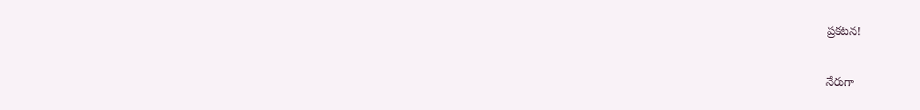ప్రకటన!

నేరుగా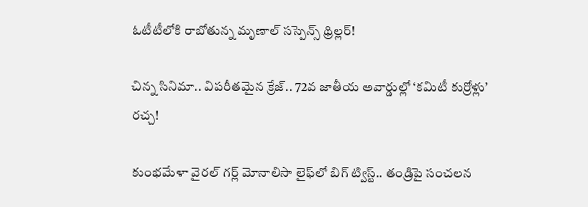ఓటీటీలోకి రాబోతున్న మృణాల్ సస్పెన్స్ థ్రిల్లర్!

చిన్న సినిమా.. విపరీతమైన క్రేజ్.. 72వ జాతీయ అవార్డుల్లో ‘కమిటీ కుర్రోళ్లు’ రచ్చ!

కుంభమేళా వైరల్ గర్ల్ మోనాలిసా లైఫ్‌లో బిగ్ ట్విస్ట్.. తండ్రిపై సంచలన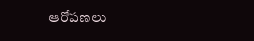ఆరోపణలు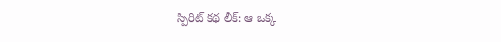స్పిరిట్ కథ లీక్: ఆ ఒక్క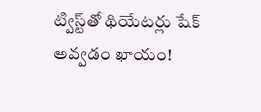ట్విస్ట్‌తో థియేటర్లు షేక్ అవ్వడం ఖాయం!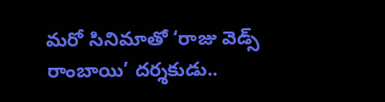మరో సినిమాతో ‘రాజు వెడ్స్ రాంబాయి’ దర్శకుడు..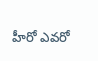హీరో ఎవరో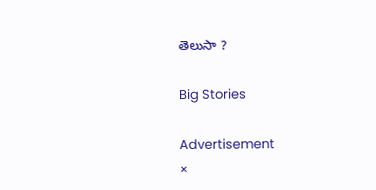తెలుసా ?

Big Stories

Advertisement
×